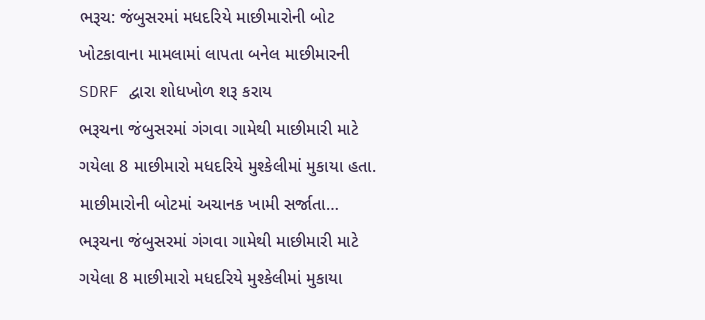ભરૂચ: જંબુસરમાં મધદરિયે માછીમારોની બોટ ખોટકાવાના મામલામાં લાપતા બનેલ માછીમારની SDRF દ્વારા શોધખોળ શરૂ કરાય
ભરૂચના જંબુસરમાં ગંગવા ગામેથી માછીમારી માટે ગયેલા 8 માછીમારો મધદરિયે મુશ્કેલીમાં મુકાયા હતા. માછીમારોની બોટમાં અચાનક ખામી સર્જાતા…
ભરૂચના જંબુસરમાં ગંગવા ગામેથી માછીમારી માટે ગયેલા 8 માછીમારો મધદરિયે મુશ્કેલીમાં મુકાયા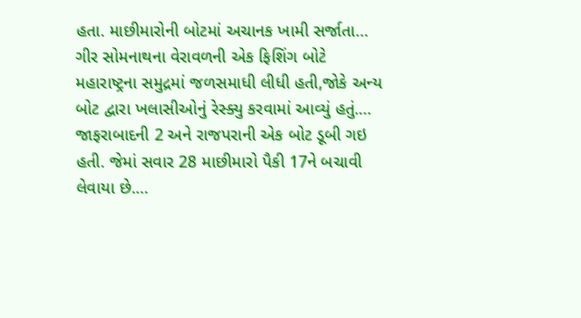હતા. માછીમારોની બોટમાં અચાનક ખામી સર્જાતા…
ગીર સોમનાથના વેરાવળની એક ફિશિંગ બોટે મહારાષ્ટ્રના સમુદ્રમાં જળસમાધી લીધી હતી,જોકે અન્ય બોટ દ્વારા ખલાસીઓનું રેસ્ક્યુ કરવામાં આવ્યું હતું.…
જાફરાબાદની 2 અને રાજપરાની એક બોટ ડૂબી ગઇ હતી. જેમાં સવાર 28 માછીમારો પૈકી 17ને બચાવી લેવાયા છે.…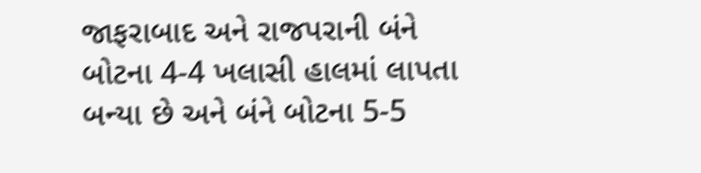જાફરાબાદ અને રાજપરાની બંને બોટના 4-4 ખલાસી હાલમાં લાપતા બન્યા છે અને બંને બોટના 5-5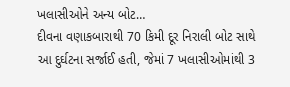ખલાસીઓને અન્ય બોટ…
દીવના વણાકબારાથી 70 કિમી દૂર નિરાલી બોટ સાથે આ દુર્ઘટના સર્જાઈ હતી, જેમાં 7 ખલાસીઓમાંથી 3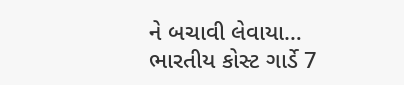ને બચાવી લેવાયા…
ભારતીય કોસ્ટ ગાર્ડે 7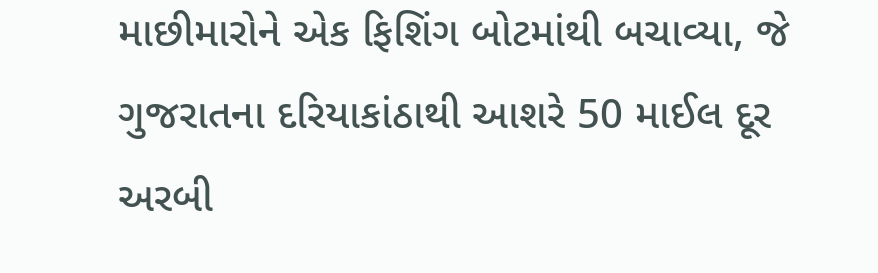માછીમારોને એક ફિશિંગ બોટમાંથી બચાવ્યા, જે ગુજરાતના દરિયાકાંઠાથી આશરે 50 માઈલ દૂર અરબી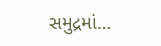સમુદ્રમાં…